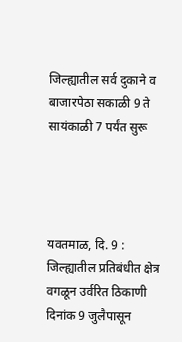जिल्ह्यातील सर्व दुकाने व बाजारपेठा सकाळी 9 ते सायंकाळी 7 पर्यंत सुरू




यवतमाळ, दि. 9 :  जिल्ह्यातील प्रतिबंधीत क्षेत्र वगळून उर्वरित ठिकाणी दिनांक 9 जुलैपासून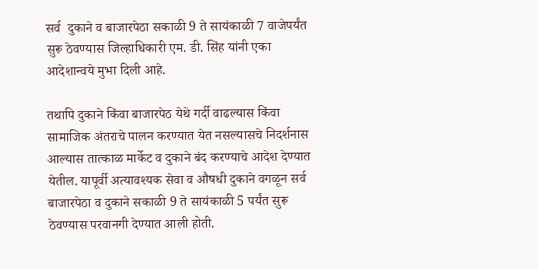सर्व  दुकाने व बाजारपेठा सकाळी 9 ते सायंकाळी 7 वाजेपर्यंत सुरू ठेवण्यास जिल्हाधिकारी एम. डी. सिंह यांनी एका आदेशान्वये मुभा दिली आहे.

तथापि दुकाने किंवा बाजारपेठ येथे गर्दी वाढल्यास किंवा सामाजिक अंतराचे पालन करण्यात येत नसल्यासचे निदर्शनास आल्यास तात्काळ मार्केट व दुकाने बंद करण्याचे आदेश देण्यात येतील. यापूर्वी अत्यावश्यक सेवा व औषधी दुकाने वगळून सर्व बाजारपेठा व दुकाने सकाळी 9 ते सायंकाळी 5 पर्यंत सुरू ठेवण्यास परवानगी देण्यात आली होती.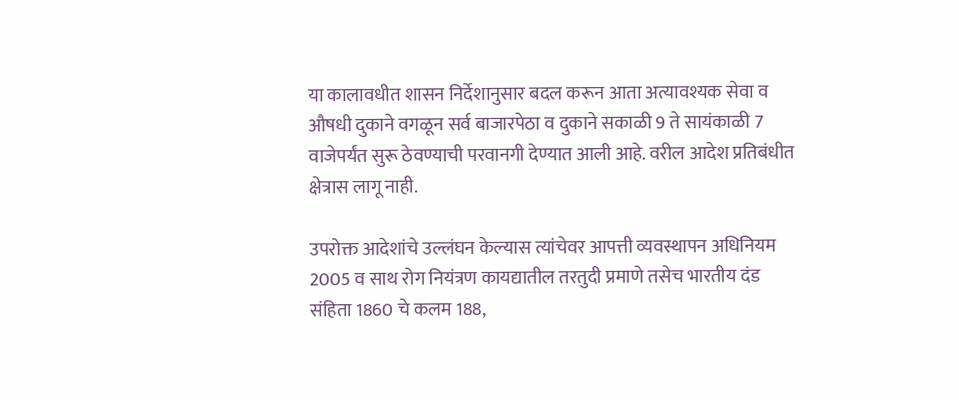या कालावधीत शासन निर्देशानुसार बदल करून आता अत्यावश्यक सेवा व औषधी दुकाने वगळून सर्व बाजारपेठा व दुकाने सकाळी 9 ते सायंकाळी 7 वाजेपर्यंत सुरू ठेवण्याची परवानगी देण्यात आली आहे. वरील आदेश प्रतिबंधीत क्षेत्रास लागू नाही.

उपरोक्त आदेशांचे उल्लंघन केल्यास त्यांचेवर आपत्ती व्यवस्थापन अधिनियम 2005 व साथ रोग नियंत्रण कायद्यातील तरतुदी प्रमाणे तसेच भारतीय दंड संहिता 1860 चे कलम 188,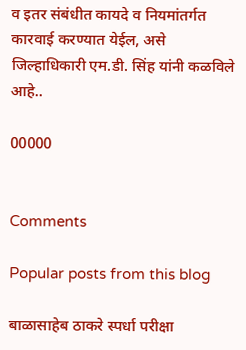व इतर संबंधीत कायदे व नियमांतर्गत कारवाई करण्यात येईल, असे जिल्हाधिकारी एम.डी. सिंह यांनी कळविले आहे..

00000


Comments

Popular posts from this blog

बाळासाहेब ठाकरे स्पर्धा परीक्षा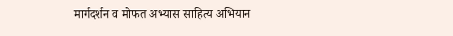मार्गदर्शन व मोफत अभ्यास साहित्य अभियान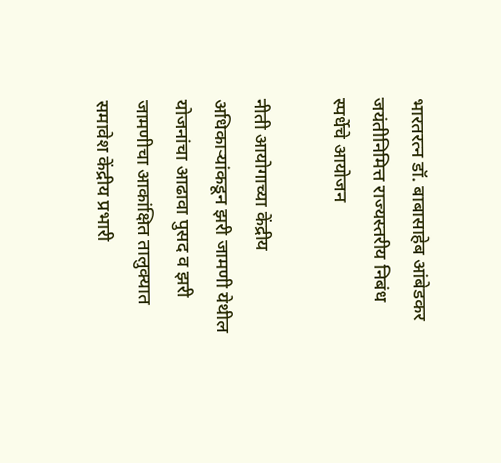भारतरत्न डॉ. बाबासाहेब आंबेडकर जयंतीनिमित्त राज्यस्तरीय निबंध स्पर्धेचे आयोजन

नीती आयोगाच्या केंद्रीय अधिकाऱ्यांकडून झरी जामणी येथील योजनांचा आढावा पुसद व झरी जामणीचा आकांक्षित तालुक्यात समावेश केंद्रीय प्रभारी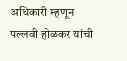अधिकारी म्हणून पल्लवी होळकर यांची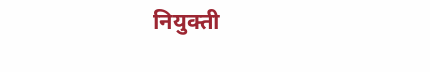नियुक्ती